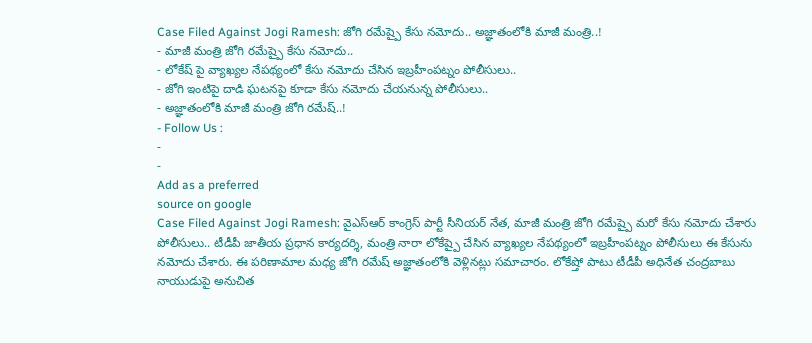Case Filed Against Jogi Ramesh: జోగి రమేష్పై కేసు నమోదు.. అజ్ఞాతంలోకి మాజీ మంత్రి..!
- మాజీ మంత్రి జోగి రమేష్పై కేసు నమోదు..
- లోకేష్ పై వ్యాఖ్యల నేపథ్యంలో కేసు నమోదు చేసిన ఇబ్రహీంపట్నం పోలీసులు..
- జోగి ఇంటిపై దాడి ఘటనపై కూడా కేసు నమోదు చేయనున్న పోలీసులు..
- అజ్ఞాతంలోకి మాజీ మంత్రి జోగి రమేష్..!
- Follow Us :
-
-
Add as a preferred
source on google
Case Filed Against Jogi Ramesh: వైఎస్ఆర్ కాంగ్రెస్ పార్టీ సీనియర్ నేత, మాజీ మంత్రి జోగి రమేష్పై మరో కేసు నమోదు చేశారు పోలీసులు.. టీడీపీ జాతీయ ప్రధాన కార్యదర్శి, మంత్రి నారా లోకేష్పై చేసిన వ్యాఖ్యల నేపథ్యంలో ఇబ్రహీంపట్నం పోలీసులు ఈ కేసును నమోదు చేశారు. ఈ పరిణామాల మధ్య జోగి రమేష్ అజ్ఞాతంలోకి వెళ్లినట్లు సమాచారం. లోకేష్తో పాటు టీడీపీ అధినేత చంద్రబాబు నాయుడుపై అనుచిత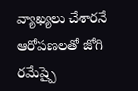వ్యాఖ్యలు చేశారనే ఆరోపణలతో జోగి రమేష్పై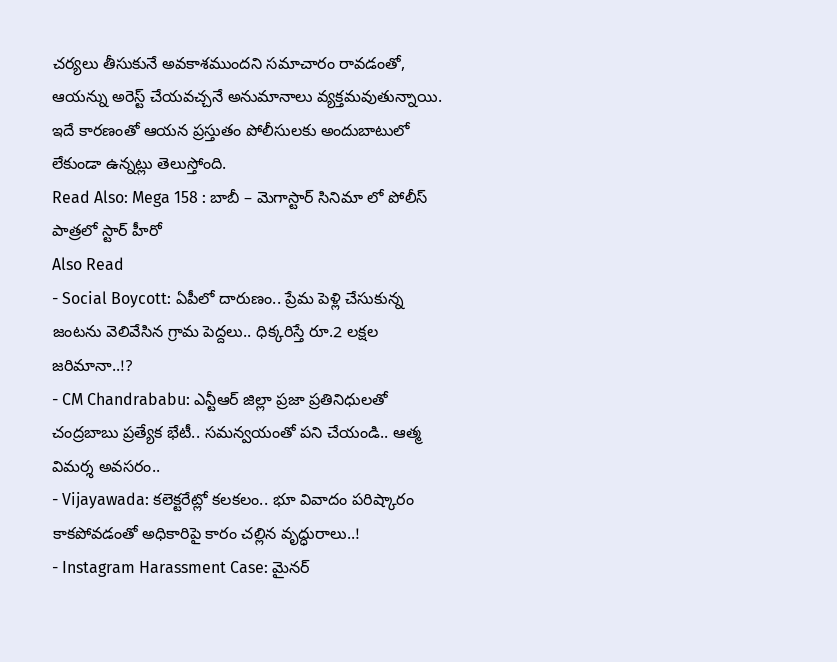చర్యలు తీసుకునే అవకాశముందని సమాచారం రావడంతో, ఆయన్ను అరెస్ట్ చేయవచ్చనే అనుమానాలు వ్యక్తమవుతున్నాయి. ఇదే కారణంతో ఆయన ప్రస్తుతం పోలీసులకు అందుబాటులో లేకుండా ఉన్నట్లు తెలుస్తోంది.
Read Also: Mega 158 : బాబీ – మెగాస్టార్ సినిమా లో పోలీస్ పాత్రలో స్టార్ హీరో
Also Read
- Social Boycott: ఏపీలో దారుణం.. ప్రేమ పెళ్లి చేసుకున్న జంటను వెలివేసిన గ్రామ పెద్దలు.. ధిక్కరిస్తే రూ.2 లక్షల జరిమానా..!?
- CM Chandrababu: ఎన్టీఆర్ జిల్లా ప్రజా ప్రతినిధులతో చంద్రబాబు ప్రత్యేక భేటీ.. సమన్వయంతో పని చేయండి.. ఆత్మ విమర్శ అవసరం..
- Vijayawada: కలెక్టరేట్లో కలకలం.. భూ వివాదం పరిష్కారం కాకపోవడంతో అధికారిపై కారం చల్లిన వృద్ధురాలు..!
- Instagram Harassment Case: మైనర్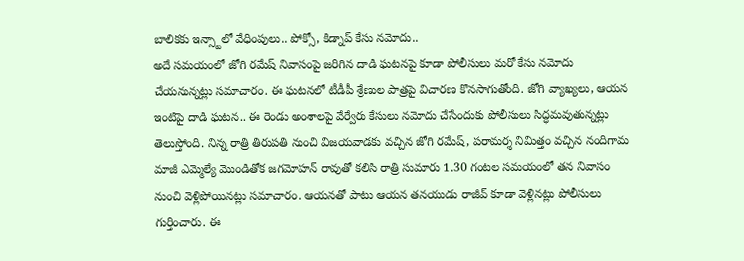బాలికకు ఇన్స్టాలో వేధింపులు.. పోక్సో, కిడ్నాప్ కేసు నమోదు..
అదే సమయంలో జోగి రమేష్ నివాసంపై జరిగిన దాడి ఘటనపై కూడా పోలీసులు మరో కేసు నమోదు చేయనున్నట్లు సమాచారం. ఈ ఘటనలో టీడీపీ శ్రేణుల పాత్రపై విచారణ కొనసాగుతోంది. జోగి వ్యాఖ్యలు, ఆయన ఇంటిపై దాడి ఘటన.. ఈ రెండు అంశాలపై వేర్వేరు కేసులు నమోదు చేసేందుకు పోలీసులు సిద్ధమవుతున్నట్లు తెలుస్తోంది. నిన్న రాత్రి తిరుపతి నుంచి విజయవాడకు వచ్చిన జోగి రమేష్, పరామర్శ నిమిత్తం వచ్చిన నందిగామ మాజీ ఎమ్మెల్యే మొండితోక జగమోహన్ రావుతో కలిసి రాత్రి సుమారు 1.30 గంటల సమయంలో తన నివాసం నుంచి వెళ్లిపోయినట్లు సమాచారం. ఆయనతో పాటు ఆయన తనయుడు రాజీవ్ కూడా వెళ్లినట్లు పోలీసులు గుర్తించారు. ఈ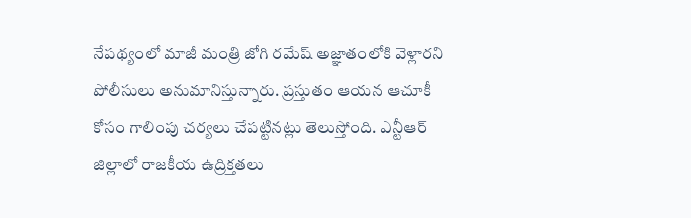నేపథ్యంలో మాజీ మంత్రి జోగి రమేష్ అజ్ఞాతంలోకి వెళ్లారని పోలీసులు అనుమానిస్తున్నారు. ప్రస్తుతం ఆయన ఆచూకీ కోసం గాలింపు చర్యలు చేపట్టినట్లు తెలుస్తోంది. ఎన్టీఆర్ జిల్లాలో రాజకీయ ఉద్రిక్తతలు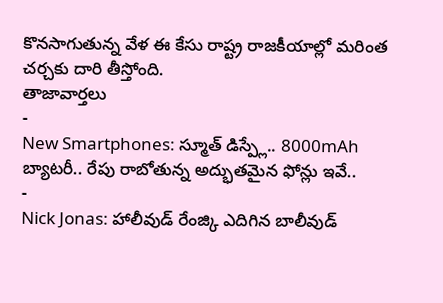కొనసాగుతున్న వేళ ఈ కేసు రాష్ట్ర రాజకీయాల్లో మరింత చర్చకు దారి తీస్తోంది.
తాజావార్తలు
-
New Smartphones: స్మూత్ డిస్ప్లే.. 8000mAh బ్యాటరీ.. రేపు రాబోతున్న అద్భుతమైన ఫోన్లు ఇవే..
-
Nick Jonas: హాలీవుడ్ రేంజ్కి ఎదిగిన బాలీవుడ్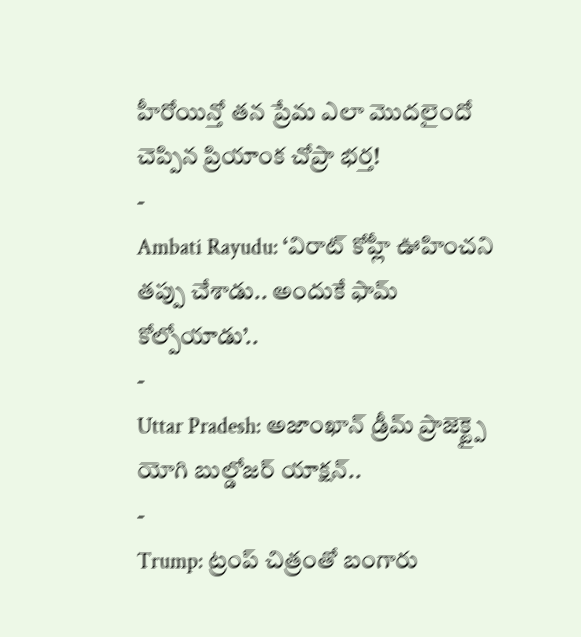హీరోయిన్తో తన ప్రేమ ఎలా మొదలైందో చెప్పిన ప్రియాంక చోప్రా భర్త!
-
Ambati Rayudu: ‘విరాట్ కోహ్లీ ఊహించని తప్పు చేశాడు.. అందుకే ఫామ్ కోల్పోయాడు’..
-
Uttar Pradesh: అజాంఖాన్ డ్రీమ్ ప్రాజెక్ట్పై యోగి బుల్డోజర్ యాక్షన్..
-
Trump: ట్రంప్ చిత్రంతో బంగారు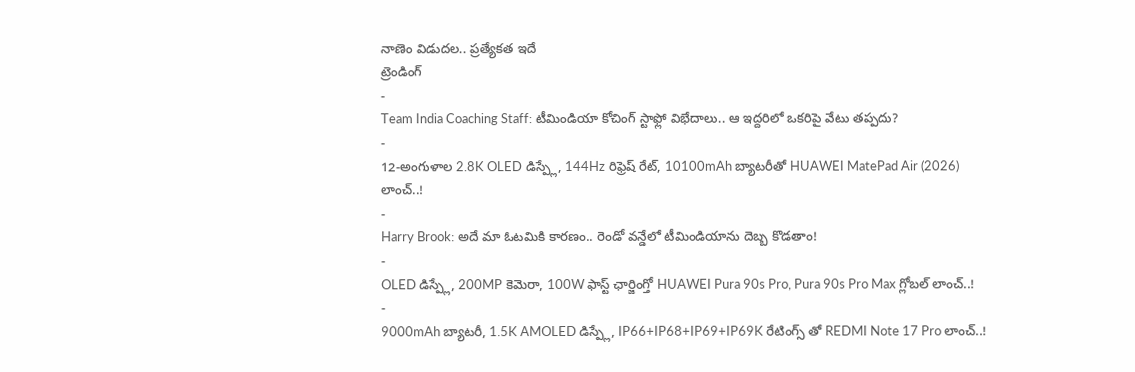నాణెం విడుదల.. ప్రత్యేకత ఇదే
ట్రెండింగ్
-
Team India Coaching Staff: టీమిండియా కోచింగ్ స్టాఫ్లో విభేదాలు.. ఆ ఇద్దరిలో ఒకరిపై వేటు తప్పదు?
-
12-అంగుళాల 2.8K OLED డిస్ప్లే, 144Hz రిఫ్రెష్ రేట్, 10100mAh బ్యాటరీతో HUAWEI MatePad Air (2026) లాంచ్..!
-
Harry Brook: అదే మా ఓటమికి కారణం.. రెండో వన్డేలో టీమిండియాను దెబ్బ కొడతాం!
-
OLED డిస్ప్లే, 200MP కెమెరా, 100W ఫాస్ట్ ఛార్జింగ్తో HUAWEI Pura 90s Pro, Pura 90s Pro Max గ్లోబల్ లాంచ్..!
-
9000mAh బ్యాటరీ, 1.5K AMOLED డిస్ప్లే, IP66+IP68+IP69+IP69K రేటింగ్స్ తో REDMI Note 17 Pro లాంచ్..!